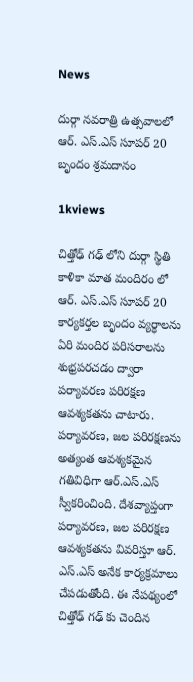News

దుర్గా నవరాత్రి ఉత్సవాలలో ఆర్. ఎస్.ఎస్ సూపర్ 20 బృందం శ్రమదానం

1kviews

చిత్తోఢ్ గఢ్ లోని దుర్గా స్థితి కాళికా మాత మందిరం లో  ఆర్. ఎస్.ఎస్ సూపర్ 20 కార్యకర్తల బృందం వ్యర్ధాలను ఏరి మందిర పరిసరాలను శుభ్రపరచడం ద్వారా పర్యావరణ పరిరక్షణ ఆవశ్యకతను చాటారు. పర్యావరణ, జల పరిరక్షణను అత్యంత ఆవశ్యకమైన గతివిధిగా ఆర్.ఎస్.ఎస్ స్వీకరించింది. దేశవ్యాప్తంగా పర్యావరణ, జల పరిరక్షణ ఆవశ్యకతను వివరిస్తూ ఆర్. ఎస్.ఎస్ అనేక కార్యక్రమాలు చేపడుతోంది. ఈ నేపథ్యంలో చిత్తోఢ్ గఢ్ కు చెందిన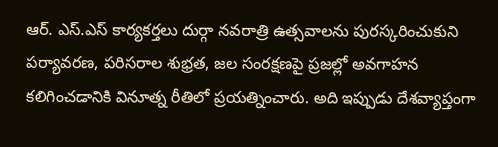ఆర్. ఎస్.ఎస్ కార్యకర్తలు దుర్గా నవరాత్రి ఉత్సవాలను పురస్కరించుకుని పర్యావరణ, పరిసరాల శుభ్రత, జల సంరక్షణపై ప్రజల్లో అవగాహన కలిగించడానికి వినూత్న రీతిలో ప్రయత్నించారు. అది ఇప్పుడు దేశవ్యాప్తంగా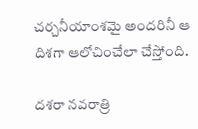చర్చనీయాంశమై అందరినీ ఆ దిశగా ఆలోచించేలా చేస్తోంది.

దశరా నవరాత్రి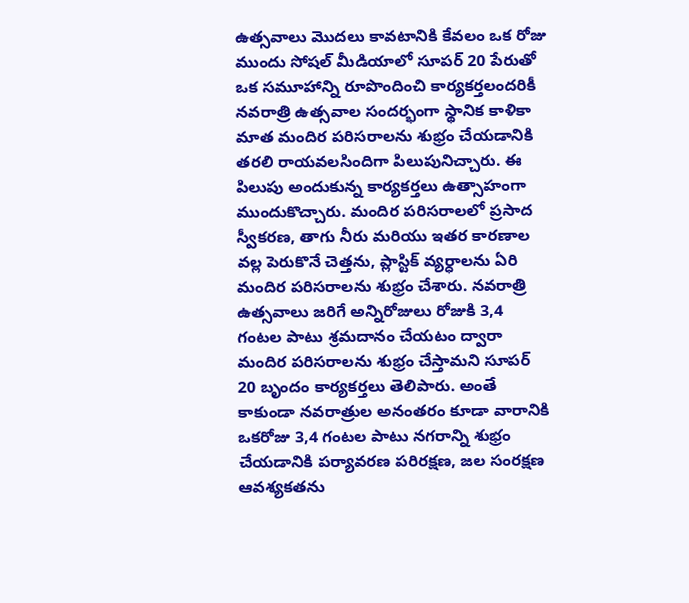ఉత్సవాలు మొదలు కావటానికి కేవలం ఒక రోజు ముందు సోషల్ మీడియాలో సూపర్ 20 పేరుతో ఒక సమూహాన్ని రూపొందించి కార్యకర్తలందరికీ నవరాత్రి ఉత్సవాల సందర్భంగా స్థానిక కాళికా మాత మందిర పరిసరాలను శుభ్రం చేయడానికి తరలి రాయవలసిందిగా పిలుపునిచ్చారు. ఈ పిలుపు అందుకున్న కార్యకర్తలు ఉత్సాహంగా ముందుకొచ్చారు. మందిర పరిసరాలలో ప్రసాద స్వీకరణ, తాగు నీరు మరియు ఇతర కారణాల వల్ల పెరుకొనే చెత్తను, ప్లాస్టిక్ వ్యర్ధాలను ఏరి మందిర పరిసరాలను శుభ్రం చేశారు. నవరాత్రి ఉత్సవాలు జరిగే అన్నిరోజులు రోజుకి 3,4 గంటల పాటు శ్రమదానం చేయటం ద్వారా మందిర పరిసరాలను శుభ్రం చేస్తామని సూపర్ 20 బృందం కార్యకర్తలు తెలిపారు. అంతే కాకుండా నవరాత్రుల అనంతరం కూడా వారానికి ఒకరోజు 3,4 గంటల పాటు నగరాన్ని శుభ్రం చేయడానికి పర్యావరణ పరిరక్షణ, జల సంరక్షణ ఆవశ్యకతను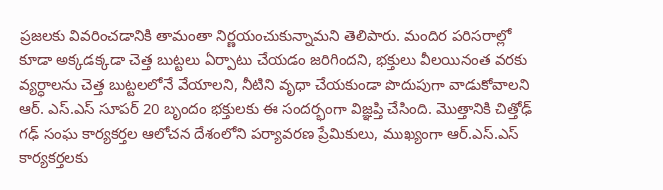ప్రజలకు వివరించడానికి తామంతా నిర్ణయంచుకున్నామని తెలిపారు. మందిర పరిసరాల్లో కూడా అక్కడక్కడా చెత్త బుట్టలు ఏర్పాటు చేయడం జరిగిందని, భక్తులు వీలయినంత వరకు వ్యర్ధాలను చెత్త బుట్టలలోనే వేయాలని, నీటిని వృధా చేయకుండా పొదుపుగా వాడుకోవాలని ఆర్. ఎస్.ఎస్ సూపర్ 20 బృందం భక్తులకు ఈ సందర్భంగా విజ్ఞప్తి చేసింది. మొత్తానికి చిత్తోఢ్ గఢ్ సంఘ కార్యకర్తల ఆలోచన దేశంలోని పర్యావరణ ప్రేమికులు, ముఖ్యంగా ఆర్.ఎస్.ఎస్ కార్యకర్తలకు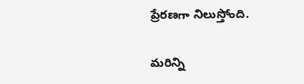ప్రేరణగా నిలుస్తోంది.

మరిన్ని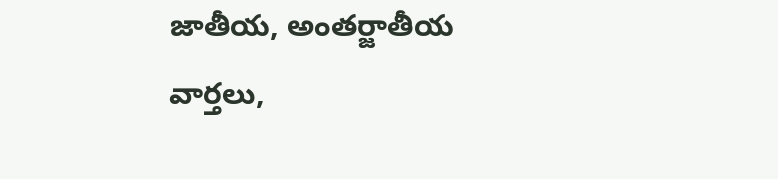జాతీయ, అంతర్జాతీయ వార్తలు,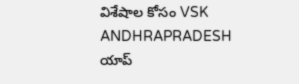విశేషాల కోసం VSK ANDHRAPRADESH యాప్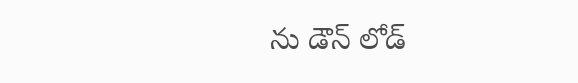ను డౌన్ లోడ్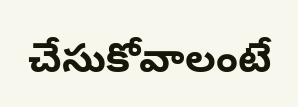చేసుకోవాలంటే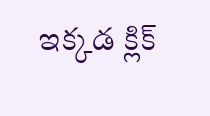ఇక్కడ క్లిక్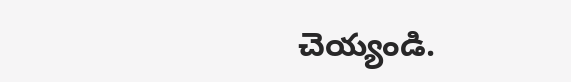చెయ్యండి.